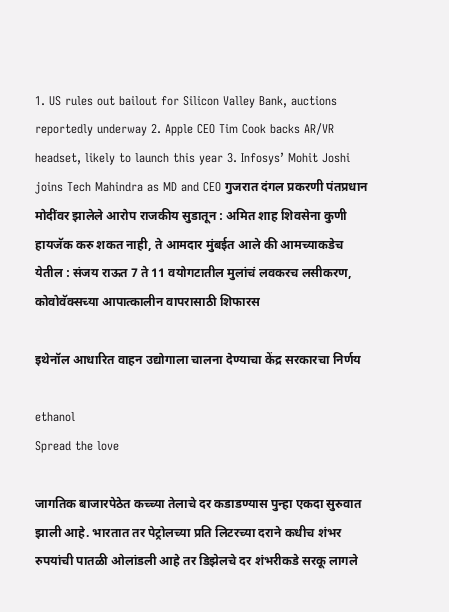1. US rules out bailout for Silicon Valley Bank, auctions reportedly underway 2. Apple CEO Tim Cook backs AR/VR headset, likely to launch this year 3. Infosys’ Mohit Joshi joins Tech Mahindra as MD and CEO गुजरात दंगल प्रकरणी पंतप्रधान मोदींवर झालेले आरोप राजकीय सुडातून : अमित शाह शिवसेना कुणी हायजॅक करु शकत नाही, ते आमदार मुंबईत आले की आमच्याकडेच येतील : संजय राऊत 7 ते 11 वयोगटातील मुलांचं लवकरच लसीकरण, कोवोवॅक्सच्या आपात्कालीन वापरासाठी शिफारस

इथेनॉल आधारित वाहन उद्योगाला चालना देण्याचा केंद्र सरकारचा निर्णय

ethanol
Spread the love

जागतिक बाजारपेठेत कच्च्या तेलाचे दर कडाडण्यास पुन्हा एकदा सुरुवात झाली आहे. भारतात तर पेट्रोलच्या प्रति लिटरच्या दराने कधीच शंभर रुपयांची पातळी ओलांडली आहे तर डिझेलचे दर शंभरीकडे सरकू लागले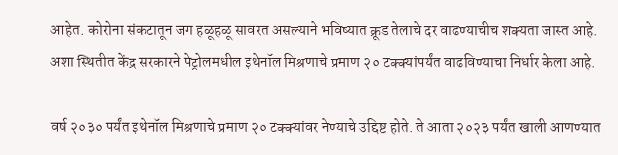आहेत. कोरोना संकटातून जग हळूहळू सावरत असल्याने भविष्यात क्रूड तेलाचे दर वाढण्याचीच शक्यता जास्त आहे. अशा स्थितीत केंद्र सरकारने पेट्रोलमधील इथेनॉल मिश्रणाचे प्रमाण २० टक्क्यांपर्यंत वाढविण्याचा निर्धार केला आहे.

वर्ष २०३० पर्यंत इथेनॉल मिश्रणाचे प्रमाण २० टक्क्यांवर नेण्याचे उद्दिष्ट होते. ते आता २०२३ पर्यंत खाली आणण्यात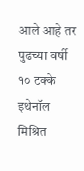आले आहे तर पुढच्या वर्षी १० टक्के इथेनॉल मिश्रित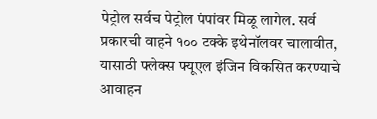पेट्रोल सर्वच पेट्रोल पंपांवर मिळू लागेल. सर्व प्रकारची वाहने १०० टक्के इथेनॉलवर चालावीत, यासाठी फ्लेक्स फ्यूएल इंजिन विकसित करण्याचे आवाहन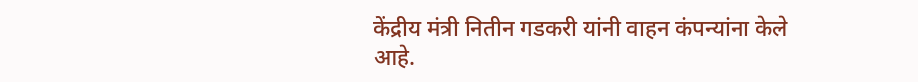केंद्रीय मंत्री नितीन गडकरी यांनी वाहन कंपन्यांना केले आहे.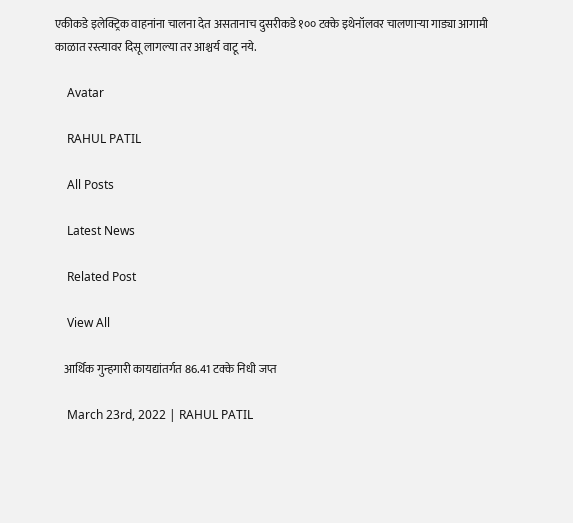एकीकडे इलेक्ट्रिक वाहनांना चालना देत असतानाच दुसरीकडे १०० टक्के इथेनॉलवर चालणार्‍या गाड्या आगामी काळात रस्त्यावर दिसू लागल्या तर आश्चर्य वाटू नये.

    Avatar

    RAHUL PATIL

    All Posts

    Latest News

    Related Post

    View All

    आर्थिक गुन्हगारी कायद्यांतर्गत 86.41 टक्के निधी जप्त

    March 23rd, 2022 | RAHUL PATIL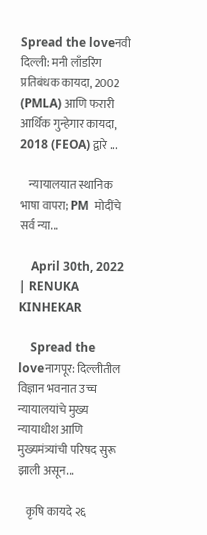Spread the loveनवी दिल्ली: मनी लाँडरिंग प्रतिबंधक कायदा, 2002 (PMLA) आणि फरारी आर्थिक गुन्हेगार कायदा, 2018 (FEOA) द्वारे ...

    न्यायालयात स्थानिक भाषा वापरा; PM  मोदींचे सर्व न्या...

    April 30th, 2022 | RENUKA KINHEKAR

    Spread the loveनागपूर: दिल्लीतील विज्ञान भवनात उच्च न्यायालयांचे मुख्य न्यायाधीश आणि मुख्यमंत्र्यांची परिषद सुरू झाली असून...

    कृषि कायदे २६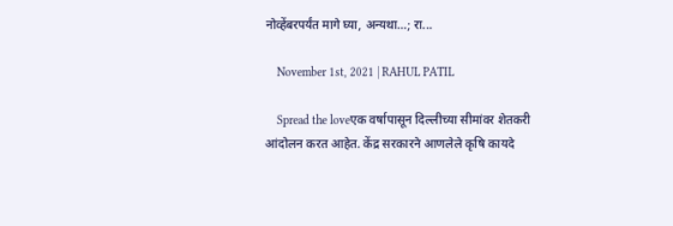नोव्हेंबरपर्यंत मागे घ्या, अन्यथा…; रा...

    November 1st, 2021 | RAHUL PATIL

    Spread the loveएक वर्षापासून दिल्लीच्या सीमांवर शेतकरी आंदोलन करत आहेत. केंद्र सरकारने आणलेले कृषि कायदे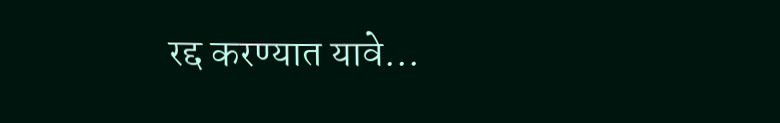रद्द करण्यात यावे...